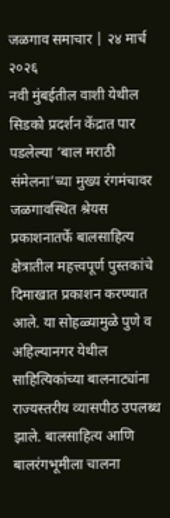जळगाव समाचार | २४ मार्च २०२६
नवी मुंबईतील वाशी येथील सिडको प्रदर्शन केंद्रात पार पडलेल्या ‘बाल मराठी संमेलना’च्या मुख्य रंगमंचावर जळगावस्थित श्रेयस प्रकाशनातर्फे बालसाहित्य क्षेत्रातील महत्त्वपूर्ण पुस्तकांचे दिमाखात प्रकाशन करण्यात आले. या सोहळ्यामुळे पुणे व अहिल्यानगर येथील साहित्यिकांच्या बालनाट्यांना राज्यस्तरीय व्यासपीठ उपलब्ध झाले. बालसाहित्य आणि बालरंगभूमीला चालना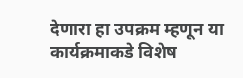देणारा हा उपक्रम म्हणून या कार्यक्रमाकडे विशेष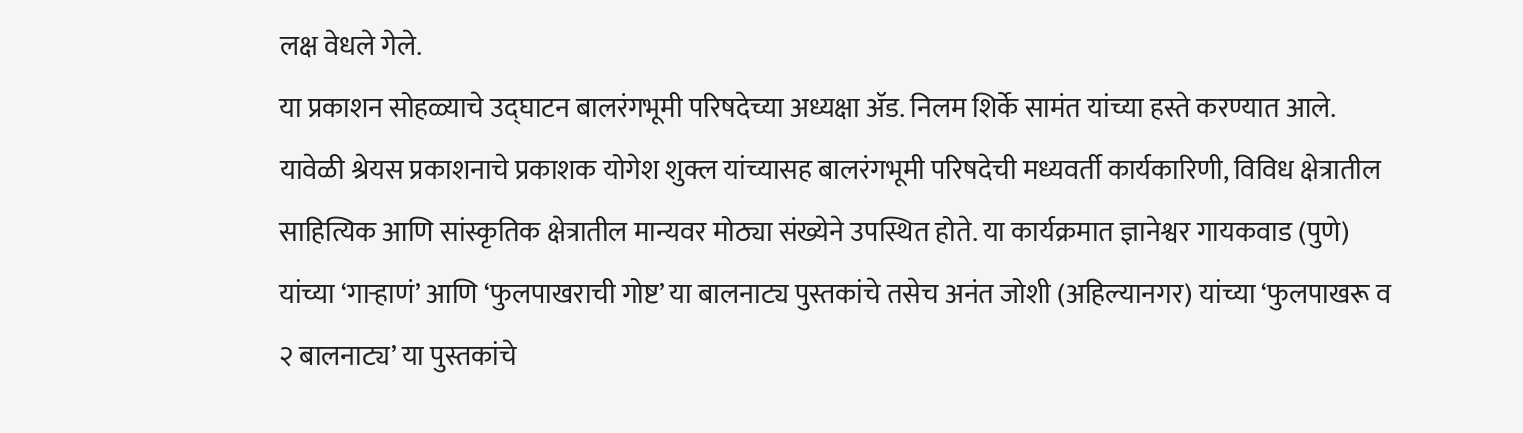लक्ष वेधले गेले.
या प्रकाशन सोहळ्याचे उद्घाटन बालरंगभूमी परिषदेच्या अध्यक्षा ॲड. निलम शिर्के सामंत यांच्या हस्ते करण्यात आले. यावेळी श्रेयस प्रकाशनाचे प्रकाशक योगेश शुक्ल यांच्यासह बालरंगभूमी परिषदेची मध्यवर्ती कार्यकारिणी, विविध क्षेत्रातील साहित्यिक आणि सांस्कृतिक क्षेत्रातील मान्यवर मोठ्या संख्येने उपस्थित होते. या कार्यक्रमात ज्ञानेश्वर गायकवाड (पुणे) यांच्या ‘गाऱ्हाणं’ आणि ‘फुलपाखराची गोष्ट’ या बालनाट्य पुस्तकांचे तसेच अनंत जोशी (अहिल्यानगर) यांच्या ‘फुलपाखरू व २ बालनाट्य’ या पुस्तकांचे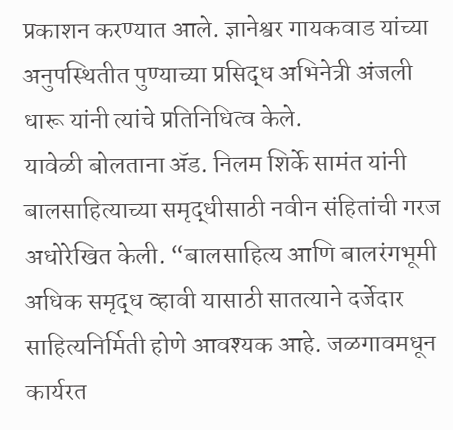प्रकाशन करण्यात आले. ज्ञानेश्वर गायकवाड यांच्या अनुपस्थितीत पुण्याच्या प्रसिद्ध अभिनेत्री अंजली धारू यांनी त्यांचे प्रतिनिधित्व केले.
यावेळी बोलताना ॲड. निलम शिर्के सामंत यांनी बालसाहित्याच्या समृद्धीसाठी नवीन संहितांची गरज अधोरेखित केली. “बालसाहित्य आणि बालरंगभूमी अधिक समृद्ध व्हावी यासाठी सातत्याने दर्जेदार साहित्यनिर्मिती होणे आवश्यक आहे. जळगावमधून कार्यरत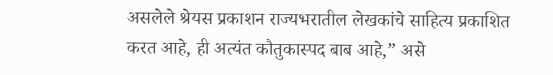असलेले श्रेयस प्रकाशन राज्यभरातील लेखकांचे साहित्य प्रकाशित करत आहे, ही अत्यंत कौतुकास्पद बाब आहे,” असे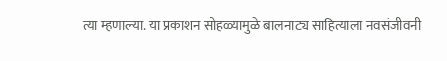त्या म्हणाल्या. या प्रकाशन सोहळ्यामुळे बालनाट्य साहित्याला नवसंजीवनी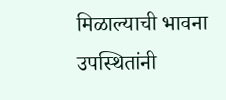मिळाल्याची भावना उपस्थितांनी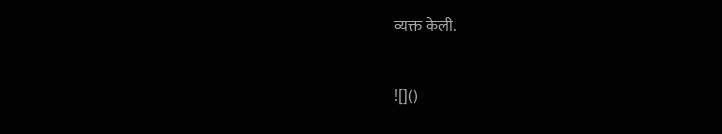व्यक्त केली.

![]()